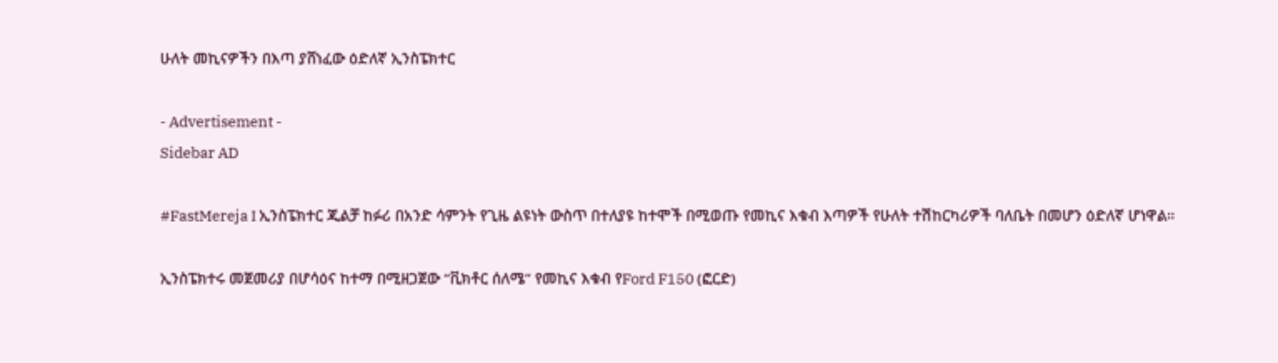ሁለት መኪናዎችን በእጣ ያሸነፈው ዕድለኛ ኢንስፔክተር

- Advertisement -
Sidebar AD

#FastMereja I ኢንስፔክተር ጂልቻ ከፉሪ በአንድ ሳምንት የጊዜ ልዩነት ውስጥ በተለያዩ ከተሞች በሚወጡ የመኪና እቁብ እጣዎች የሁለት ተሽከርካሪዎች ባለቤት በመሆን ዕድለኛ ሆነዋል።

ኢንስፔክተሩ መጀመሪያ በሆሳዕና ከተማ በሚዘጋጀው “ቪክቶር ሰለሜ” የመኪና እቁብ የFord F150 (ፎርድ)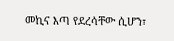መኪና እጣ የደረሳቸው ሲሆን፣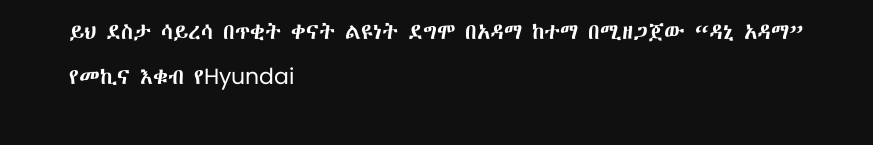ይህ ደስታ ሳይረሳ በጥቂት ቀናት ልዩነት ደግሞ በአዳማ ከተማ በሚዘጋጀው “ዳኒ አዳማ” የመኪና እቁብ የHyundai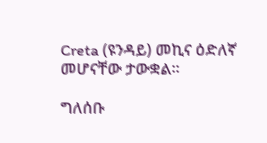Creta (ዩንዳይ) መኪና ዕድለኛ መሆናቸው ታውቋል።

ግለሰቡ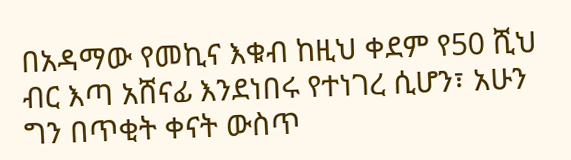በአዳማው የመኪና እቁብ ከዚህ ቀደም የ50 ሺህ ብር እጣ አሸናፊ እንደነበሩ የተነገረ ሲሆን፣ አሁን ግን በጥቂት ቀናት ውስጥ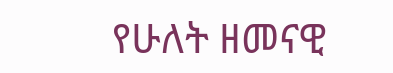የሁለት ዘመናዊ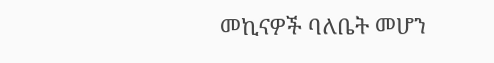መኪናዎች ባለቤት መሆን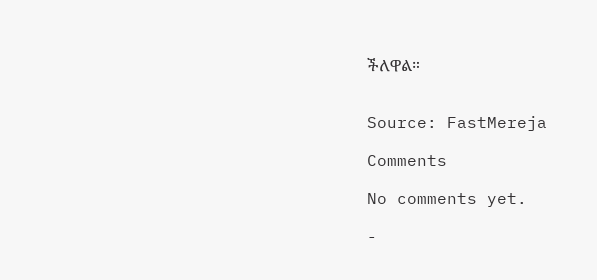ችለዋል።


Source: FastMereja

Comments

No comments yet.

-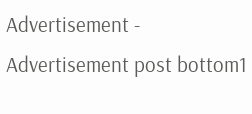Advertisement -
Advertisement post bottom1